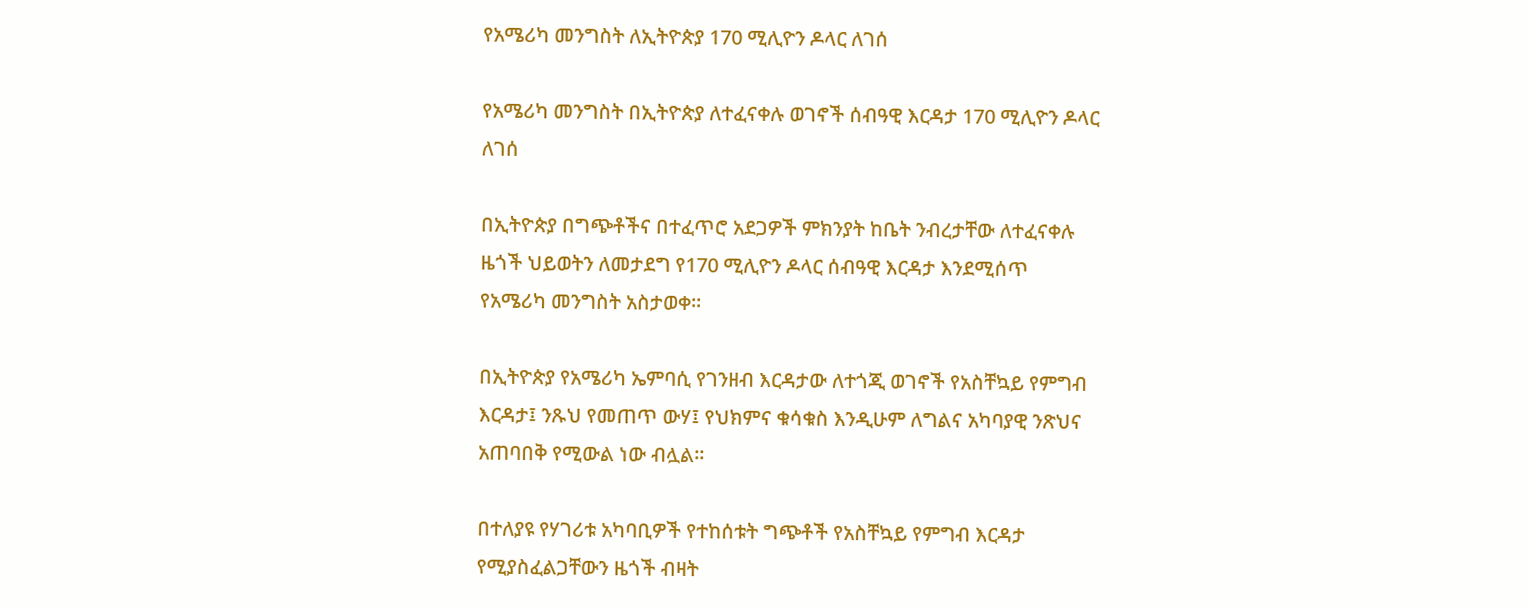የአሜሪካ መንግስት ለኢትዮጵያ 170 ሚሊዮን ዶላር ለገሰ

የአሜሪካ መንግስት በኢትዮጵያ ለተፈናቀሉ ወገኖች ሰብዓዊ እርዳታ 170 ሚሊዮን ዶላር ለገሰ

በኢትዮጵያ በግጭቶችና በተፈጥሮ አደጋዎች ምክንያት ከቤት ንብረታቸው ለተፈናቀሉ ዜጎች ህይወትን ለመታደግ የ170 ሚሊዮን ዶላር ሰብዓዊ እርዳታ እንደሚሰጥ የአሜሪካ መንግስት አስታወቀ፡፡

በኢትዮጵያ የአሜሪካ ኤምባሲ የገንዘብ እርዳታው ለተጎጂ ወገኖች የአስቸኳይ የምግብ እርዳታ፤ ንጹህ የመጠጥ ውሃ፤ የህክምና ቁሳቁስ እንዲሁም ለግልና አካባያዊ ንጽህና አጠባበቅ የሚውል ነው ብሏል፡፡

በተለያዩ የሃገሪቱ አካባቢዎች የተከሰቱት ግጭቶች የአስቸኳይ የምግብ እርዳታ የሚያስፈልጋቸውን ዜጎች ብዛት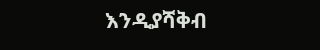እንዲያሻቅብ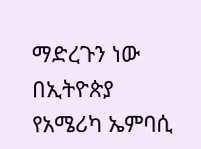ማድረጉን ነው በኢትዮጵያ የአሜሪካ ኤምባሲ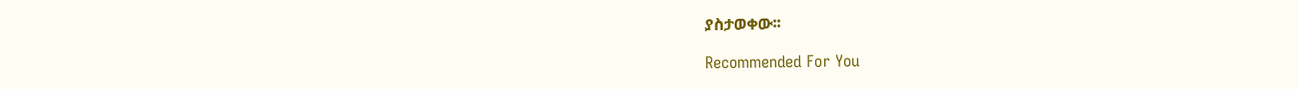ያስታወቀው፡፡

Recommended For You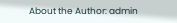About the Author: admin